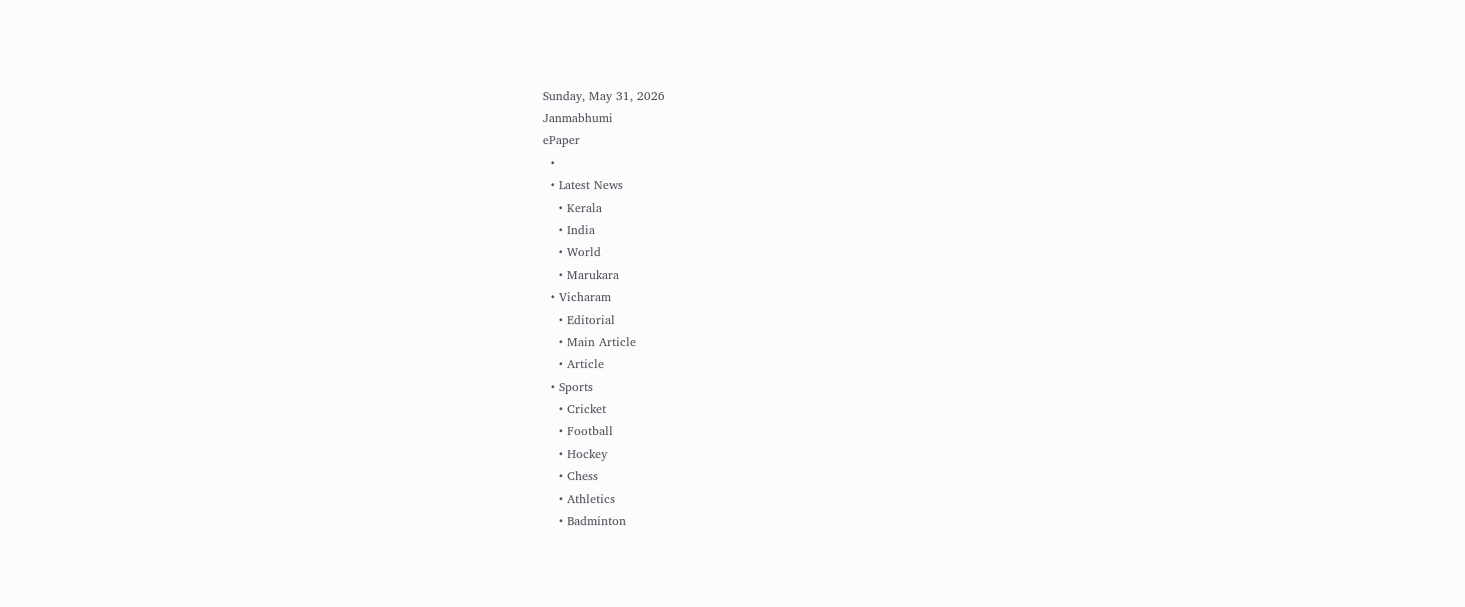Sunday, May 31, 2026
Janmabhumi
ePaper
  •
  • Latest News
    • Kerala
    • India
    • World
    • Marukara
  • Vicharam
    • Editorial
    • Main Article
    • Article
  • Sports
    • Cricket
    • Football
    • Hockey
    • Chess
    • Athletics
    • Badminton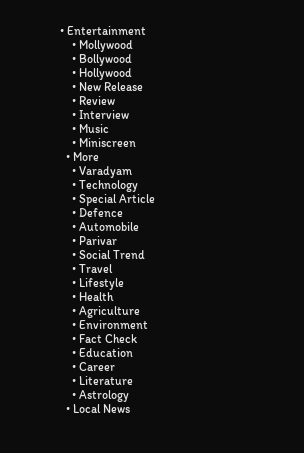• Entertainment
    • Mollywood
    • Bollywood
    • Hollywood
    • New Release
    • Review
    • Interview
    • Music
    • Miniscreen
  • More
    • Varadyam
    • Technology
    • Special Article
    • Defence
    • Automobile
    • Parivar
    • Social Trend
    • Travel
    • Lifestyle
    • Health
    • Agriculture
    • Environment
    • Fact Check
    • Education
    • Career
    • Literature
    • Astrology
  • Local News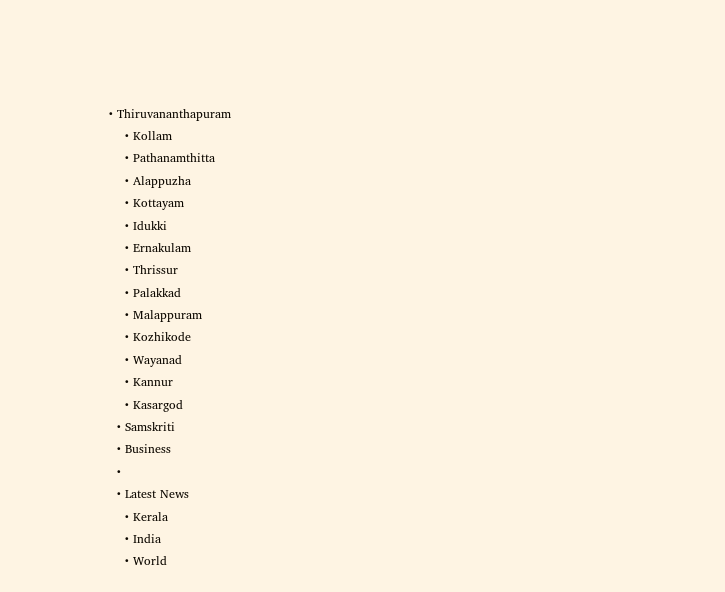• Thiruvananthapuram
    • Kollam
    • Pathanamthitta
    • Alappuzha
    • Kottayam
    • Idukki
    • Ernakulam
    • Thrissur
    • Palakkad
    • Malappuram
    • Kozhikode
    • Wayanad
    • Kannur
    • Kasargod
  • Samskriti
  • Business
  •
  • Latest News
    • Kerala
    • India
    • World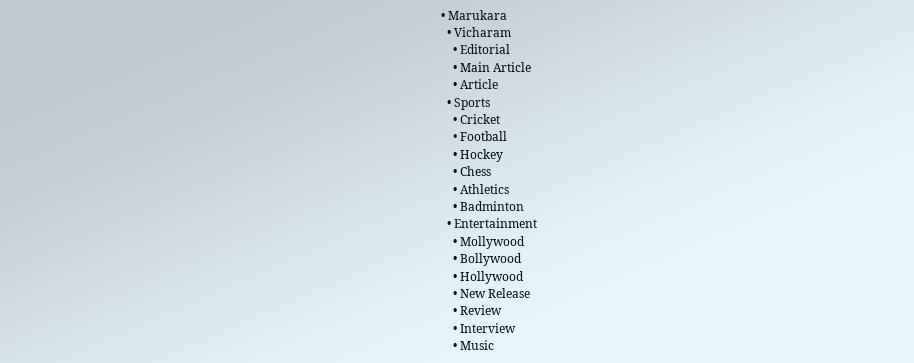• Marukara
  • Vicharam
    • Editorial
    • Main Article
    • Article
  • Sports
    • Cricket
    • Football
    • Hockey
    • Chess
    • Athletics
    • Badminton
  • Entertainment
    • Mollywood
    • Bollywood
    • Hollywood
    • New Release
    • Review
    • Interview
    • Music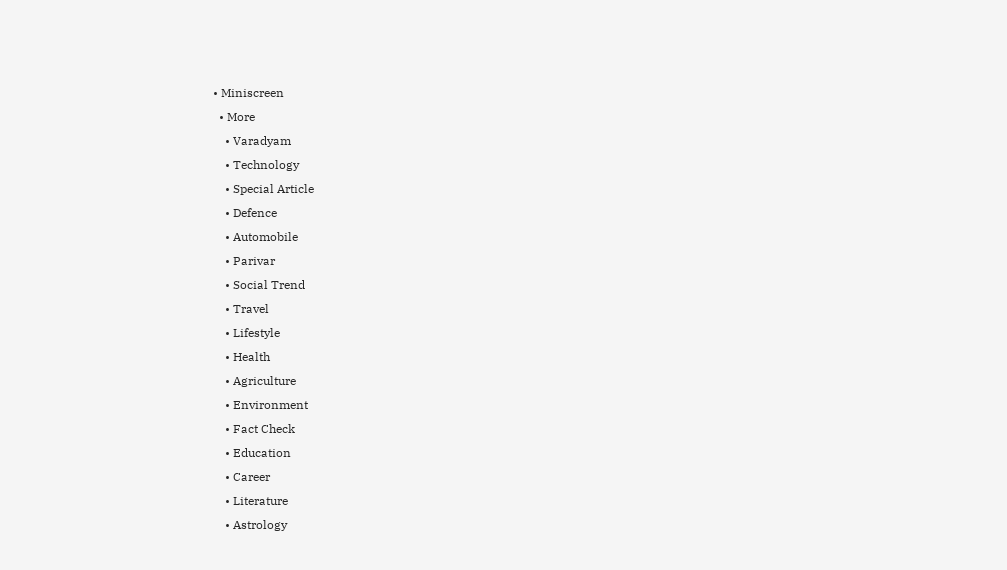• Miniscreen
  • More
    • Varadyam
    • Technology
    • Special Article
    • Defence
    • Automobile
    • Parivar
    • Social Trend
    • Travel
    • Lifestyle
    • Health
    • Agriculture
    • Environment
    • Fact Check
    • Education
    • Career
    • Literature
    • Astrology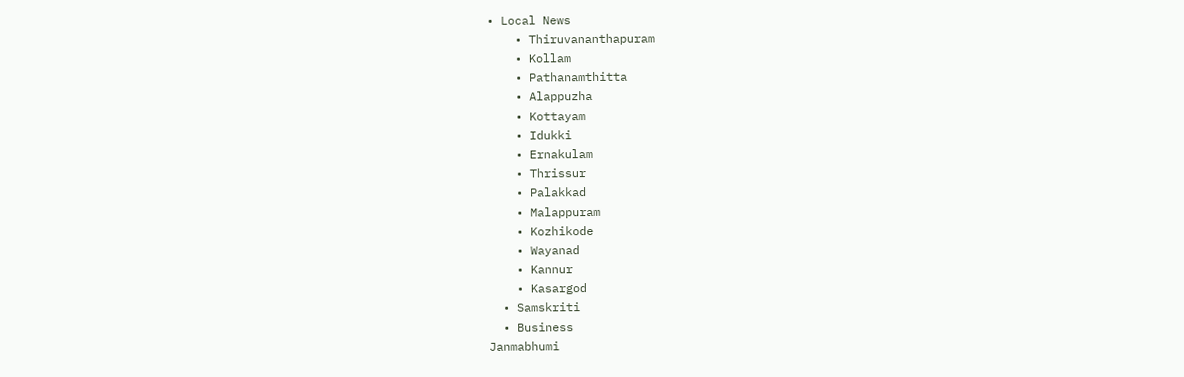• Local News
    • Thiruvananthapuram
    • Kollam
    • Pathanamthitta
    • Alappuzha
    • Kottayam
    • Idukki
    • Ernakulam
    • Thrissur
    • Palakkad
    • Malappuram
    • Kozhikode
    • Wayanad
    • Kannur
    • Kasargod
  • Samskriti
  • Business
Janmabhumi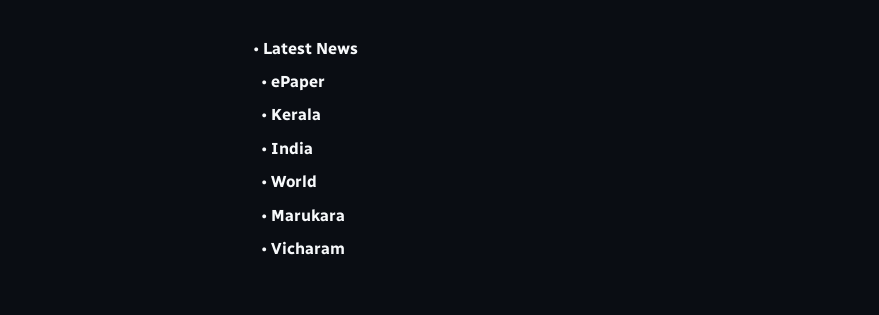• Latest News
  • ePaper
  • Kerala
  • India
  • World
  • Marukara
  • Vicharam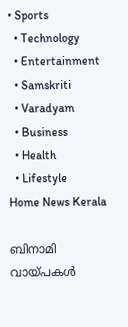• Sports
  • Technology
  • Entertainment
  • Samskriti
  • Varadyam
  • Business
  • Health
  • Lifestyle
Home News Kerala

ബിനാമി വായ്‌പകള്‍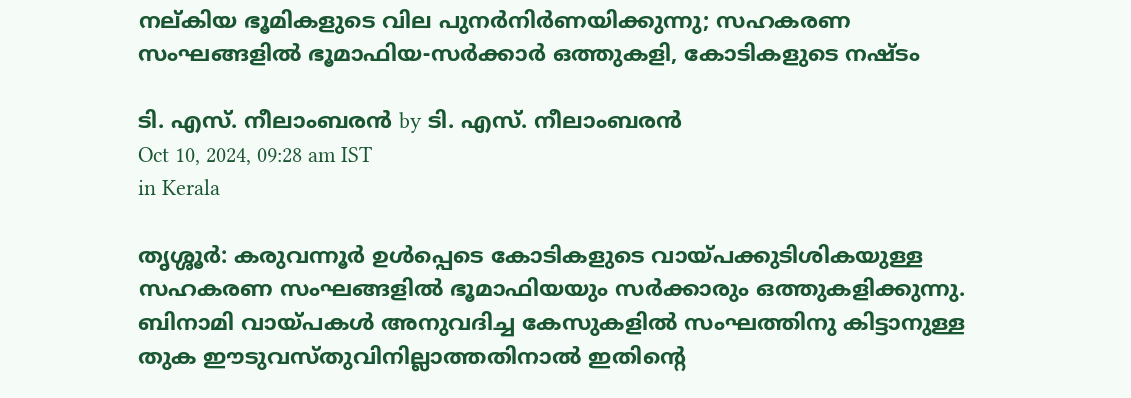നല്കിയ ഭൂമികളുടെ വില പുനര്‍നിര്‍ണയിക്കുന്നു; സഹകരണ സംഘങ്ങളില്‍ ഭൂമാഫിയ-സര്‍ക്കാര്‍ ഒത്തുകളി, കോടികളുടെ നഷ്ടം

ടി. എസ്. നീലാംബരന്‍ by ടി. എസ്. നീലാംബരന്‍
Oct 10, 2024, 09:28 am IST
in Kerala

തൃശ്ശൂര്‍: കരുവന്നൂര്‍ ഉള്‍പ്പെടെ കോടികളുടെ വായ്‌പക്കുടിശികയുള്ള സഹകരണ സംഘങ്ങളില്‍ ഭൂമാഫിയയും സര്‍ക്കാരും ഒത്തുകളിക്കുന്നു. ബിനാമി വായ്‌പകള്‍ അനുവദിച്ച കേസുകളില്‍ സംഘത്തിനു കിട്ടാനുള്ള തുക ഈടുവസ്തുവിനില്ലാത്തതിനാല്‍ ഇതിന്റെ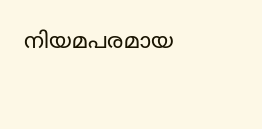നിയമപരമായ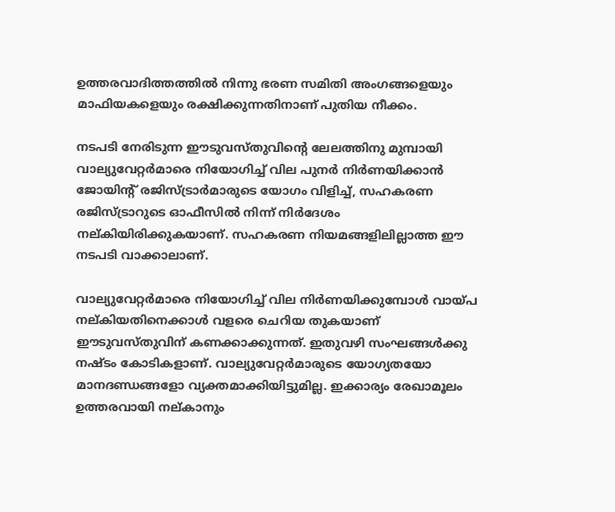ഉത്തരവാദിത്തത്തില്‍ നിന്നു ഭരണ സമിതി അംഗങ്ങളെയും മാഫിയകളെയും രക്ഷിക്കുന്നതിനാണ് പുതിയ നീക്കം.

നടപടി നേരിടുന്ന ഈടുവസ്തുവിന്റെ ലേലത്തിനു മുമ്പായി വാല്യുവേറ്റര്‍മാരെ നിയോഗിച്ച് വില പുനര്‍ നിര്‍ണയിക്കാന്‍ ജോയിന്റ് രജിസ്ട്രാര്‍മാരുടെ യോഗം വിളിച്ച്, സഹകരണ രജിസ്ട്രാറുടെ ഓഫീസില്‍ നിന്ന് നിര്‍ദേശം നല്കിയിരിക്കുകയാണ്. സഹകരണ നിയമങ്ങളിലില്ലാത്ത ഈ നടപടി വാക്കാലാണ്.

വാല്യുവേറ്റര്‍മാരെ നിയോഗിച്ച് വില നിര്‍ണയിക്കുമ്പോള്‍ വായ്‌പ നല്കിയതിനെക്കാള്‍ വളരെ ചെറിയ തുകയാണ് ഈടുവസ്തുവിന് കണക്കാക്കുന്നത്. ഇതുവഴി സംഘങ്ങള്‍ക്കു നഷ്ടം കോടികളാണ്. വാല്യുവേറ്റര്‍മാരുടെ യോഗ്യതയോ മാനദണ്ഡങ്ങളോ വ്യക്തമാക്കിയിട്ടുമില്ല. ഇക്കാര്യം രേഖാമൂലം ഉത്തരവായി നല്കാനും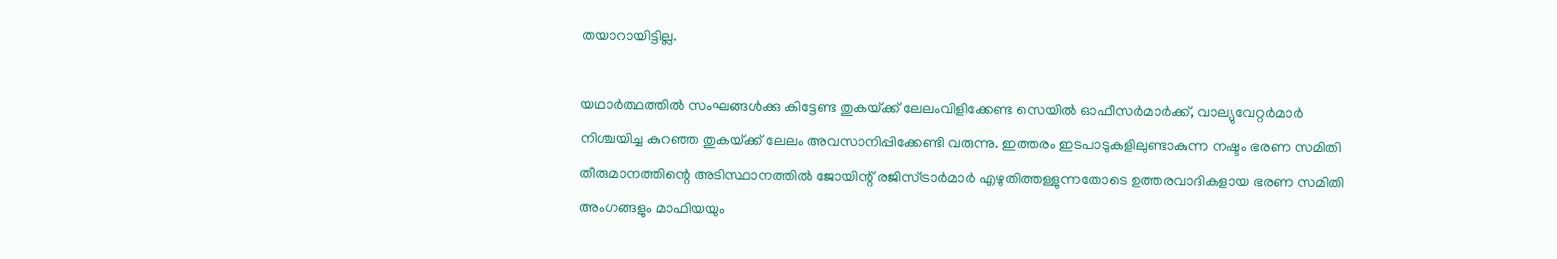തയാറായിട്ടില്ല.

യഥാര്‍ത്ഥത്തില്‍ സംഘങ്ങള്‍ക്കു കിട്ടേണ്ട തുകയ്‌ക്ക് ലേലംവിളിക്കേണ്ട സെയില്‍ ഓഫീസര്‍മാര്‍ക്ക്, വാല്യുവേറ്റര്‍മാര്‍ നിശ്ചയിച്ച കുറഞ്ഞ തുകയ്‌ക്ക് ലേലം അവസാനിപ്പിക്കേണ്ടി വരുന്നു. ഇത്തരം ഇടപാടുകളിലുണ്ടാകുന്ന നഷ്ടം ഭരണ സമിതി തീരുമാനത്തിന്റെ അടിസ്ഥാനത്തില്‍ ജോയിന്റ് രജിസ്ട്രാര്‍മാര്‍ എഴുതിത്തള്ളുന്നതോടെ ഉത്തരവാദികളായ ഭരണ സമിതി അംഗങ്ങളും മാഫിയയും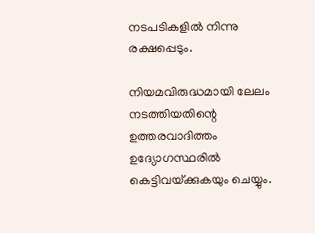നടപടികളില്‍ നിന്നു രക്ഷപ്പെടും.

നിയമവിരുദ്ധമായി ലേലം നടത്തിയതിന്റെ ഉത്തരവാദിത്തം ഉദ്യോഗസ്ഥരില്‍ കെട്ടിവയ്‌ക്കുകയും ചെയ്യും.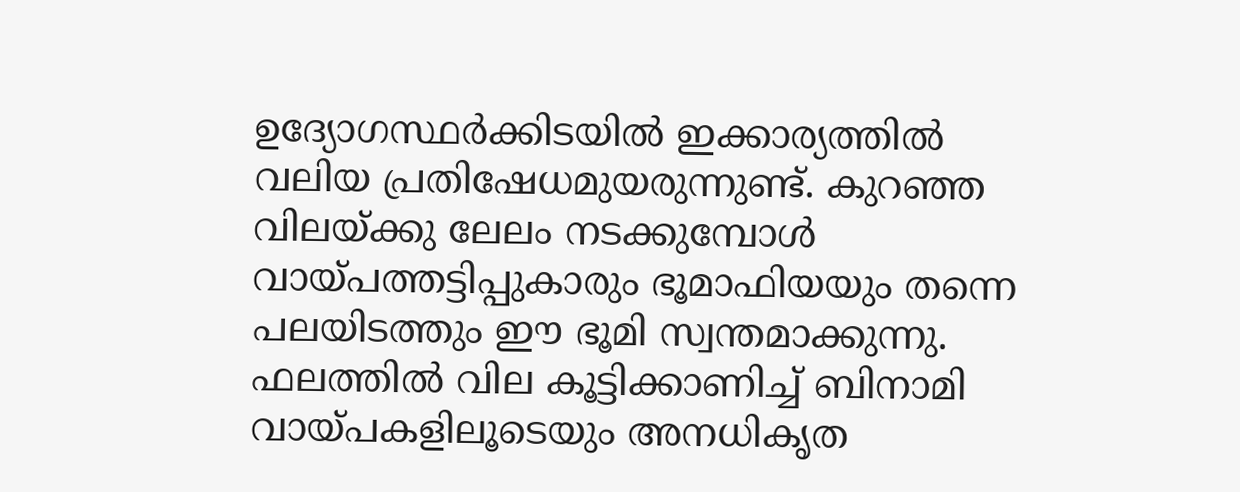ഉദ്യോഗസ്ഥര്‍ക്കിടയില്‍ ഇക്കാര്യത്തില്‍ വലിയ പ്രതിഷേധമുയരുന്നുണ്ട്. കുറഞ്ഞ വിലയ്‌ക്കു ലേലം നടക്കുമ്പോള്‍ വായ്‌പത്തട്ടിപ്പുകാരും ഭൂമാഫിയയും തന്നെ പലയിടത്തും ഈ ഭൂമി സ്വന്തമാക്കുന്നു. ഫലത്തില്‍ വില കൂട്ടിക്കാണിച്ച് ബിനാമി വായ്‌പകളിലൂടെയും അനധികൃത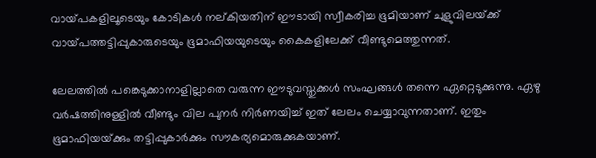വായ്‌പകളിലൂടെയും കോടികള്‍ നല്കിയതിന് ഈടായി സ്വീകരിച്ച ഭൂമിയാണ് ചുളുവിലയ്‌ക്ക് വായ്‌പത്തട്ടിപ്പുകാരുടെയും ഭൂമാഫിയയുടെയും കൈകളിലേക്ക് വീണ്ടുമെത്തുന്നത്.

ലേലത്തില്‍ പങ്കെടുക്കാനാളില്ലാതെ വരുന്ന ഈടുവസ്തുക്കള്‍ സംഘങ്ങള്‍ തന്നെ ഏറ്റെടുക്കുന്നു. ഏഴു വര്‍ഷത്തിനുള്ളില്‍ വീണ്ടും വില പുനര്‍ നിര്‍ണയിച്ച് ഇത് ലേലം ചെയ്യാവുന്നതാണ്. ഇതും ഭൂമാഫിയയ്‌ക്കും തട്ടിപ്പുകാര്‍ക്കും സൗകര്യമൊരുക്കുകയാണ്.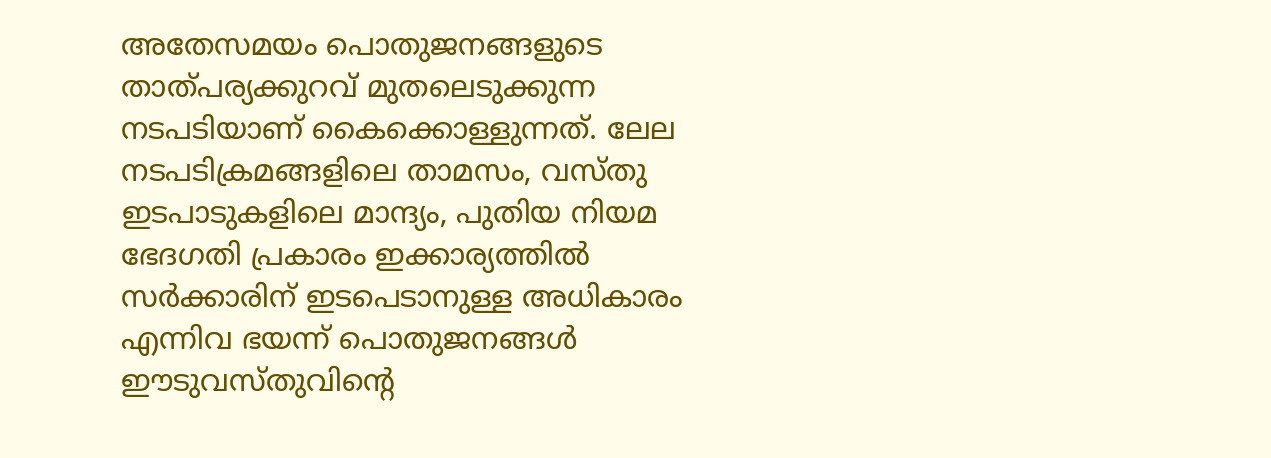അതേസമയം പൊതുജനങ്ങളുടെ താത്പര്യക്കുറവ് മുതലെടുക്കുന്ന നടപടിയാണ് കൈക്കൊള്ളുന്നത്. ലേല നടപടിക്രമങ്ങളിലെ താമസം, വസ്തു ഇടപാടുകളിലെ മാന്ദ്യം, പുതിയ നിയമ ഭേദഗതി പ്രകാരം ഇക്കാര്യത്തില്‍ സര്‍ക്കാരിന് ഇടപെടാനുള്ള അധികാരം എന്നിവ ഭയന്ന് പൊതുജനങ്ങള്‍ ഈടുവസ്തുവിന്റെ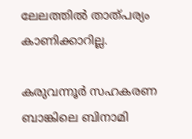ലേലത്തില്‍ താത്പര്യം കാണിക്കാറില്ല.

കരുവന്നൂര്‍ സഹകരണ ബാങ്കിലെ ബിനാമി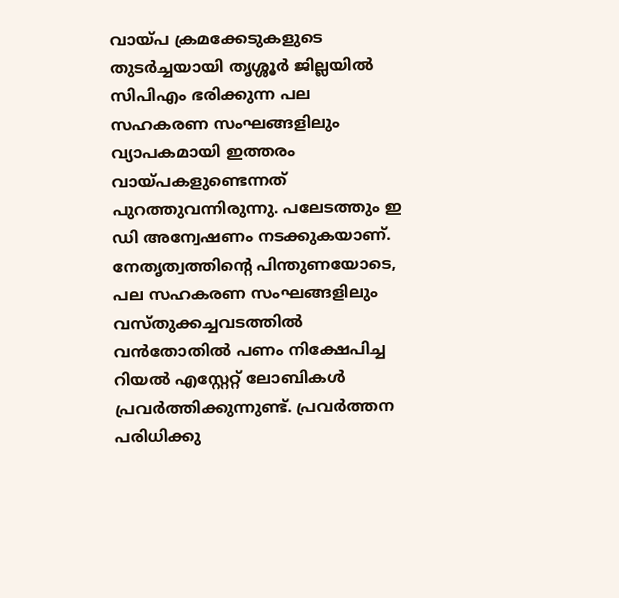വായ്‌പ ക്രമക്കേടുകളുടെ തുടര്‍ച്ചയായി തൃശ്ശൂര്‍ ജില്ലയില്‍ സിപിഎം ഭരിക്കുന്ന പല സഹകരണ സംഘങ്ങളിലും വ്യാപകമായി ഇത്തരം വായ്‌പകളുണ്ടെന്നത് പുറത്തുവന്നിരുന്നു. പലേടത്തും ഇ ഡി അന്വേഷണം നടക്കുകയാണ്. നേതൃത്വത്തിന്റെ പിന്തുണയോടെ, പല സഹകരണ സംഘങ്ങളിലും വസ്തുക്കച്ചവടത്തില്‍ വന്‍തോതില്‍ പണം നിക്ഷേപിച്ച റിയല്‍ എസ്റ്റേറ്റ് ലോബികള്‍ പ്രവര്‍ത്തിക്കുന്നുണ്ട്. പ്രവര്‍ത്തന പരിധിക്കു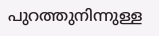പുറത്തുനിന്നുള്ള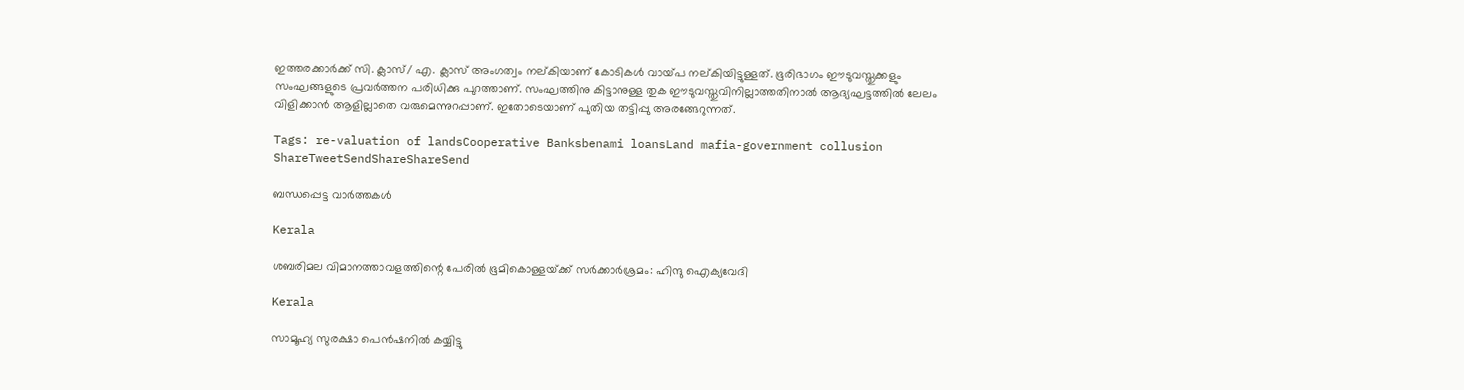ഇത്തരക്കാര്‍ക്ക് സി. ക്ലാസ്/ എ. ക്ലാസ് അംഗത്വം നല്കിയാണ് കോടികള്‍ വായ്‌പ നല്കിയിട്ടുള്ളത്. ഭൂരിഭാഗം ഈടുവസ്തുക്കളും സംഘങ്ങളുടെ പ്രവര്‍ത്തന പരിധിക്കു പുറത്താണ്. സംഘത്തിനു കിട്ടാനുള്ള തുക ഈടുവസ്തുവിനില്ലാത്തതിനാല്‍ ആദ്യഘട്ടത്തില്‍ ലേലം വിളിക്കാന്‍ ആളില്ലാതെ വരുമെന്നുറപ്പാണ്. ഇതോടെയാണ് പുതിയ തട്ടിപ്പു അരങ്ങേറുന്നത്.

Tags: re-valuation of landsCooperative Banksbenami loansLand mafia-government collusion
ShareTweetSendShareShareSend

ബന്ധപ്പെട്ട വാര്‍ത്തകള്‍

Kerala

ശബരിമല വിമാനത്താവളത്തിന്റെ പേരില്‍ ഭൂമികൊള്ളയ്‌ക്ക് സര്‍ക്കാര്‍ശ്രമം: ഹിന്ദു ഐക്യവേദി

Kerala

സാമൂഹ്യ സുരക്ഷാ പെന്‍ഷനില്‍ കയ്യിട്ടു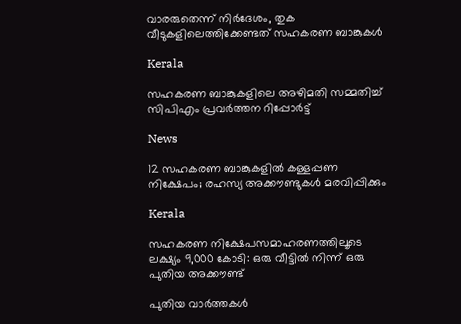വാരരുതെന്ന് നിര്‍ദേശം, തുക വീടുകളിലെത്തിക്കേണ്ടത് സഹകരണ ബാങ്കുകള്‍

Kerala

സഹകരണ ബാങ്കുകളിലെ അഴിമതി സമ്മതിച്ച് സിപിഎം പ്രവര്‍ത്തന റിപ്പോര്‍ട്ട്

News

12 സഹകരണ ബാങ്കുകളില്‍ കള്ളപ്പണ നിക്ഷേപം; രഹസ്യ അക്കൗണ്ടുകള്‍ മരവിപ്പിക്കും

Kerala

സഹകരണ നിക്ഷേപസമാഹരണത്തിലൂടെ ലക്ഷ്യം 9,000 കോടി: ഒരു വീട്ടില്‍ നിന്ന് ഒരു പുതിയ അക്കൗണ്ട്

പുതിയ വാര്‍ത്തകള്‍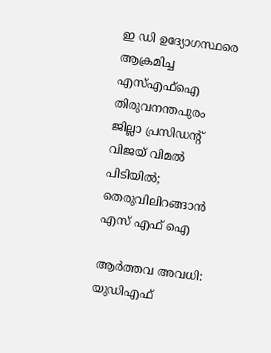ഇ ഡി ഉദ്യോഗസ്ഥരെ ആക്രമിച്ച എസ്എഫ്ഐ തിരുവനന്തപുരം ജില്ലാ പ്രസിഡന്‍റ് വിജയ് വിമൽ പിടിയിൽ; തെരുവിലിറങ്ങാന്‍ എസ് എഫ് ഐ

ആര്‍ത്തവ അവധി: യുഡിഎഫ്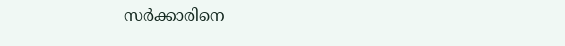സര്‍ക്കാരിനെ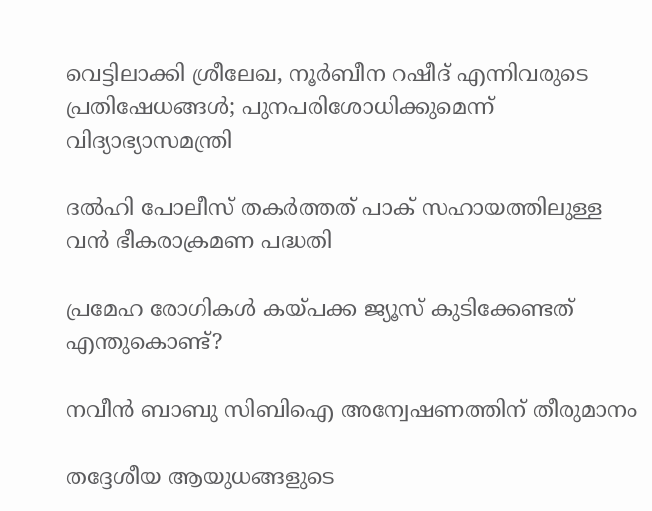വെട്ടിലാക്കി ശ്രീലേഖ, നൂര്‍ബീന റഷീദ് എന്നിവരുടെ പ്രതിഷേധങ്ങള്‍; പുനപരിശോധിക്കുമെന്ന് വിദ്യാഭ്യാസമന്ത്രി

ദൽഹി പോലീസ് തകർത്തത് പാക് സഹായത്തിലുള്ള വൻ ഭീകരാക്രമണ പദ്ധതി

പ്രമേഹ രോഗികൾ കയ്‌പക്ക ജ്യൂസ് കുടിക്കേണ്ടത് എന്തുകൊണ്ട്?

നവീൻ ബാബു സിബിഐ അന്വേഷണത്തിന് തീരുമാനം

തദ്ദേശീയ ആയുധങ്ങളുടെ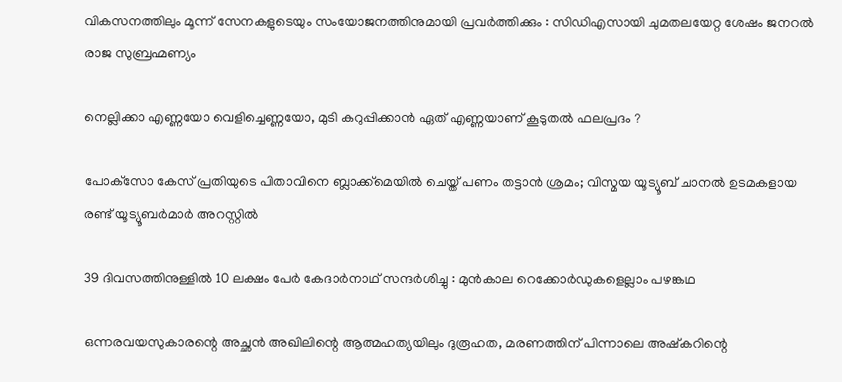വികസനത്തിലും മൂന്ന് സേനകളുടെയും സംയോജനത്തിനുമായി പ്രവർത്തിക്കും : സിഡിഎസായി ചുമതലയേറ്റ ശേഷം ജനറൽ രാജ സുബ്രഹ്മണ്യം

നെല്ലിക്കാ എണ്ണയോ വെളിച്ചെണ്ണയോ, മുടി കറുപ്പിക്കാൻ ഏത് എണ്ണയാണ് കൂടുതൽ ഫലപ്രദം ?

പോക്‌സോ കേസ് പ്രതിയുടെ പിതാവിനെ ബ്ലാക്ക്‌മെയിൽ ചെയ്ത് പണം തട്ടാൻ ശ്രമം; വിസ്മയ യൂട്യൂബ് ചാനൽ ഉടമകളായ രണ്ട് യൂട്യൂബർമാർ അറസ്റ്റിൽ

39 ദിവസത്തിനുള്ളിൽ 10 ലക്ഷം പേർ കേദാർനാഥ് സന്ദർശിച്ചു : മുൻകാല റെക്കോർഡുകളെല്ലാം പഴങ്കഥ

ഒന്നരവയസുകാരന്റെ അച്ഛൻ അഖിലിന്റെ ആത്മഹത്യയിലും ദുരൂഹത, മരണത്തിന് പിന്നാലെ അഷ്കറിന്റെ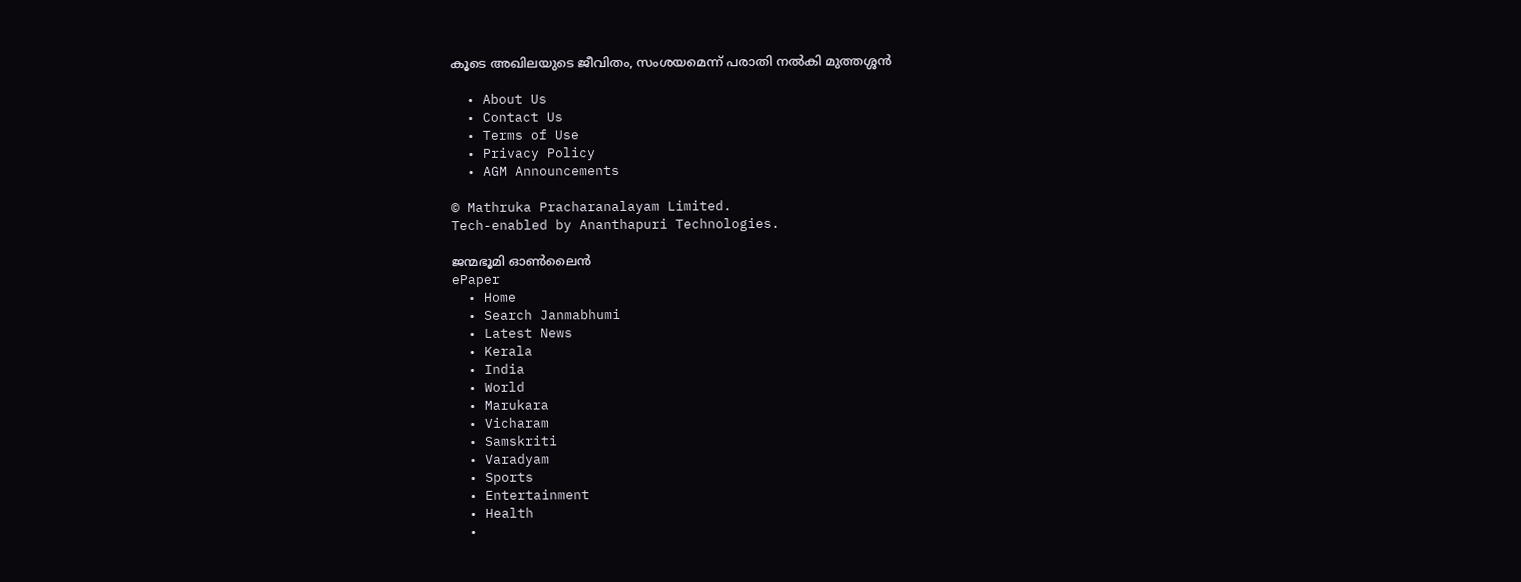കൂടെ അഖിലയുടെ ജീവിതം, സംശയമെന്ന് പരാതി നൽകി മുത്തശ്ശൻ

  • About Us
  • Contact Us
  • Terms of Use
  • Privacy Policy
  • AGM Announcements

© Mathruka Pracharanalayam Limited.
Tech-enabled by Ananthapuri Technologies.

ജന്മഭൂമി ഓണ്‍ലൈന്‍
ePaper
  • Home
  • Search Janmabhumi
  • Latest News
  • Kerala
  • India
  • World
  • Marukara
  • Vicharam
  • Samskriti
  • Varadyam
  • Sports
  • Entertainment
  • Health
  •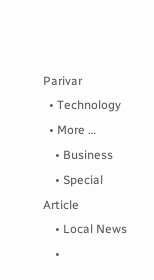Parivar
  • Technology
  • More …
    • Business
    • Special Article
    • Local News
    •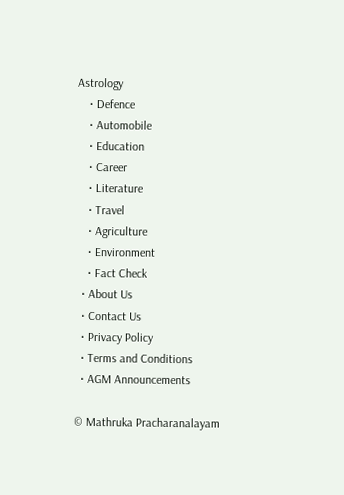Astrology
    • Defence
    • Automobile
    • Education
    • Career
    • Literature
    • Travel
    • Agriculture
    • Environment
    • Fact Check
  • About Us
  • Contact Us
  • Privacy Policy
  • Terms and Conditions
  • AGM Announcements

© Mathruka Pracharanalayam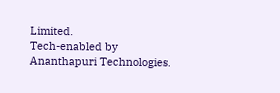Limited.
Tech-enabled by Ananthapuri Technologies.